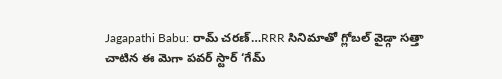Jagapathi Babu: రామ్ చరణ్…RRR సినిమాతో గ్లోబల్ వైడ్గా సత్తా చాటిన ఈ మెగా పవర్ స్టార్ ‘గేమ్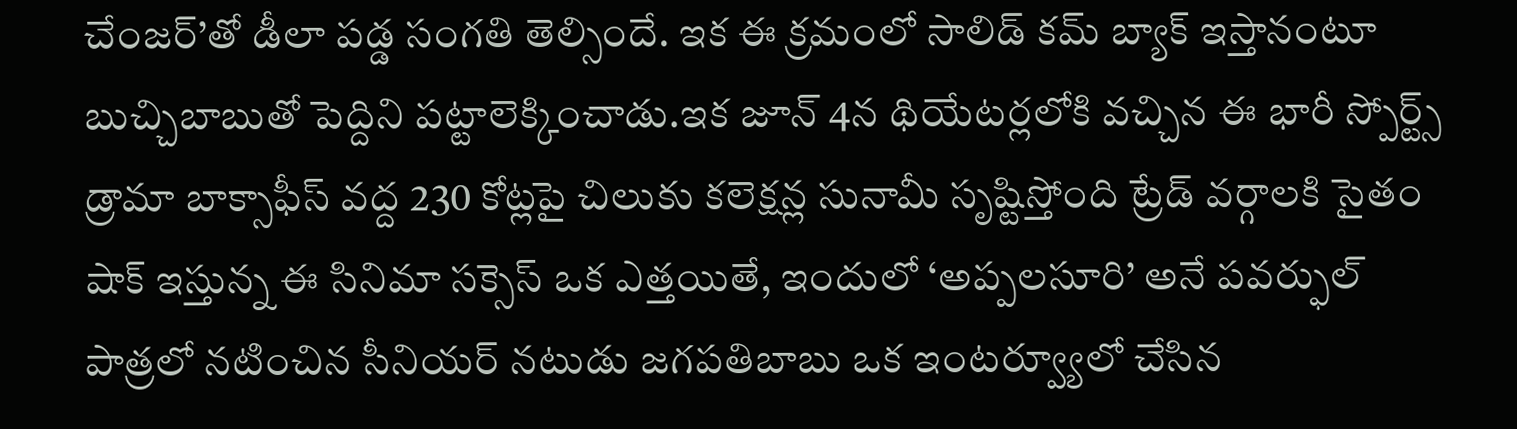చేంజర్’తో డీలా పడ్డ సంగతి తెల్సిందే. ఇక ఈ క్రమంలో సాలిడ్ కమ్ బ్యాక్ ఇస్తానంటూ బుచ్చిబాబుతో పెద్దిని పట్టాలెక్కించాడు.ఇక జూన్ 4న థియేటర్లలోకి వచ్చిన ఈ భారీ స్పోర్ట్స్ డ్రామా బాక్సాఫీస్ వద్ద 230 కోట్లపై చిలుకు కలెక్షన్ల సునామీ సృష్టిస్తోంది ట్రేడ్ వర్గాలకి సైతం షాక్ ఇస్తున్న ఈ సినిమా సక్సెస్ ఒక ఎత్తయితే, ఇందులో ‘అప్పలసూరి’ అనే పవర్ఫుల్ పాత్రలో నటించిన సీనియర్ నటుడు జగపతిబాబు ఒక ఇంటర్వ్యూలో చేసిన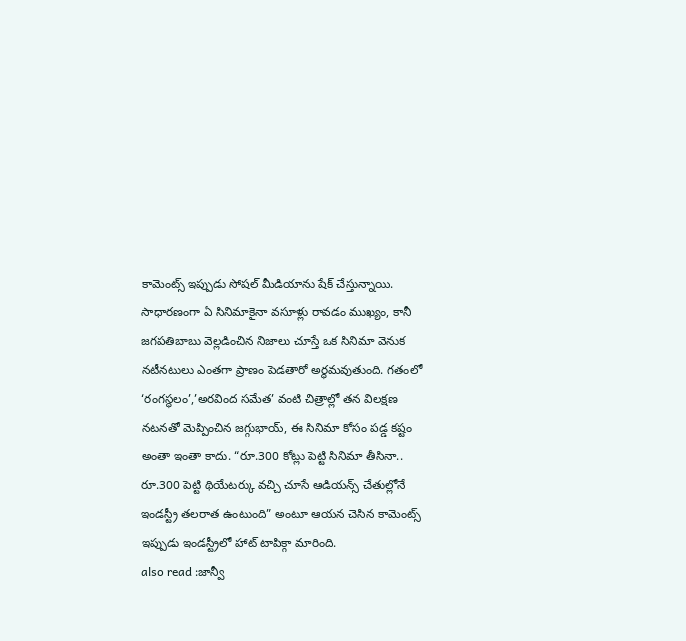కామెంట్స్ ఇప్పుడు సోషల్ మీడియాను షేక్ చేస్తున్నాయి.
సాధారణంగా ఏ సినిమాకైనా వసూళ్లు రావడం ముఖ్యం, కానీ జగపతిబాబు వెల్లడించిన నిజాలు చూస్తే ఒక సినిమా వెనుక నటీనటులు ఎంతగా ప్రాణం పెడతారో అర్థమవుతుంది. గతంలో ‘రంగస్థలం’,’అరవింద సమేత’ వంటి చిత్రాల్లో తన విలక్షణ నటనతో మెప్పించిన జగ్గుభాయ్, ఈ సినిమా కోసం పడ్డ కష్టం అంతా ఇంతా కాదు. “రూ.300 కోట్లు పెట్టి సినిమా తీసినా.. రూ.300 పెట్టి థియేటర్కు వచ్చి చూసే ఆడియన్స్ చేతుల్లోనే ఇండస్ట్రీ తలరాత ఉంటుంది” అంటూ ఆయన చెసిన కామెంట్స్ ఇప్పుడు ఇండస్ట్రీలో హాట్ టాపిక్గా మారింది.
also read :జాన్వీ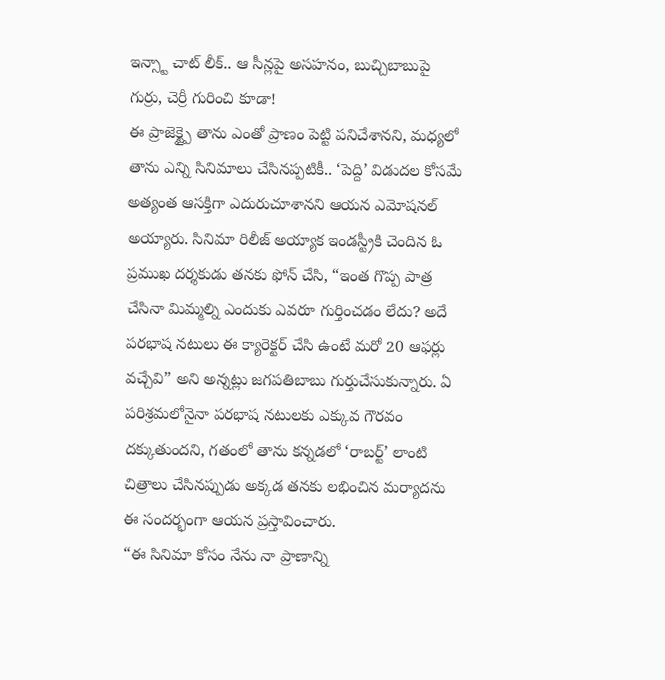ఇన్స్టా చాట్ లీక్.. ఆ సీన్లపై అసహనం, బుచ్చిబాబుపై గుర్రు, చెర్రీ గురించి కూడా!
ఈ ప్రాజెక్ట్పై తాను ఎంతో ప్రాణం పెట్టి పనిచేశానని, మధ్యలో తాను ఎన్ని సినిమాలు చేసినప్పటికీ.. ‘పెద్ది’ విడుదల కోసమే అత్యంత ఆసక్తిగా ఎదురుచూశానని ఆయన ఎమోషనల్ అయ్యారు. సినిమా రిలీజ్ అయ్యాక ఇండస్ట్రీకి చెందిన ఓ ప్రముఖ దర్శకుడు తనకు ఫోన్ చేసి, “ఇంత గొప్ప పాత్ర చేసినా మిమ్మల్ని ఎందుకు ఎవరూ గుర్తించడం లేదు? అదే పరభాష నటులు ఈ క్యారెక్టర్ చేసి ఉంటే మరో 20 ఆఫర్లు వచ్చేవి” అని అన్నట్లు జగపతిబాబు గుర్తుచేసుకున్నారు. ఏ పరిశ్రమలోనైనా పరభాష నటులకు ఎక్కువ గౌరవం దక్కుతుందని, గతంలో తాను కన్నడలో ‘రాబర్ట్’ లాంటి చిత్రాలు చేసినప్పుడు అక్కడ తనకు లభించిన మర్యాదను ఈ సందర్భంగా ఆయన ప్రస్తావించారు.
“ఈ సినిమా కోసం నేను నా ప్రాణాన్ని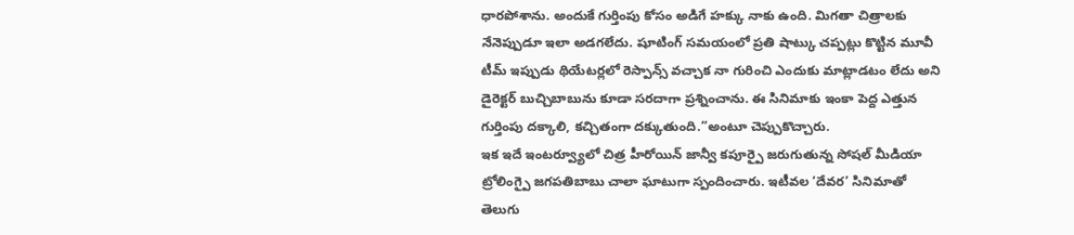ధారపోశాను. అందుకే గుర్తింపు కోసం అడిగే హక్కు నాకు ఉంది. మిగతా చిత్రాలకు నేనెప్పుడూ ఇలా అడగలేదు. షూటింగ్ సమయంలో ప్రతి షాట్కు చప్పట్లు కొట్టిన మూవీ టీమ్ ఇప్పుడు థియేటర్లలో రెస్పాన్స్ వచ్చాక నా గురించి ఎందుకు మాట్లాడటం లేదు అని డైరెక్టర్ బుచ్చిబాబును కూడా సరదాగా ప్రశ్నించాను. ఈ సినిమాకు ఇంకా పెద్ద ఎత్తున గుర్తింపు దక్కాలి, కచ్చితంగా దక్కుతుంది.”అంటూ చెప్పుకొచ్చారు.
ఇక ఇదే ఇంటర్వ్యూలో చిత్ర హీరోయిన్ జాన్వీ కపూర్పై జరుగుతున్న సోషల్ మీడియా ట్రోలింగ్పై జగపతిబాబు చాలా ఘాటుగా స్పందించారు. ఇటీవల ‘దేవర’ సినిమాతో తెలుగు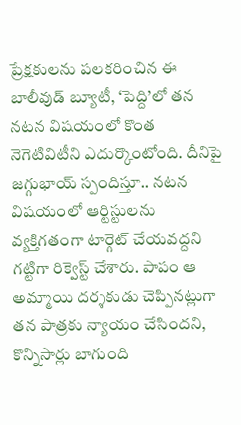ప్రేక్షకులను పలకరించిన ఈ బాలీవుడ్ బ్యూటీ, ‘పెద్ది’లో తన నటన విషయంలో కొంత నెగెటివిటీని ఎదుర్కొంటోంది. దీనిపై జగ్గుభాయ్ స్పందిస్తూ.. నటన విషయంలో ఆర్టిస్టులను వ్యక్తిగతంగా టార్గెట్ చేయవద్దని గట్టిగా రిక్వెస్ట్ చేశారు. పాపం ఆ అమ్మాయి దర్శకుడు చెప్పినట్లుగా తన పాత్రకు న్యాయం చేసిందని, కొన్నిసార్లు బాగుంది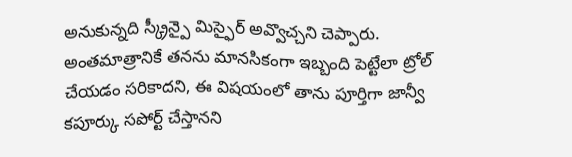అనుకున్నది స్క్రీన్పై మిస్ఫైర్ అవ్వొచ్చని చెప్పారు. అంతమాత్రానికే తనను మానసికంగా ఇబ్బంది పెట్టేలా ట్రోల్ చేయడం సరికాదని, ఈ విషయంలో తాను పూర్తిగా జాన్వీ కపూర్కు సపోర్ట్ చేస్తానని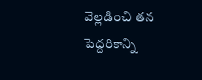వెల్లడించి తన పెద్దరికాన్ని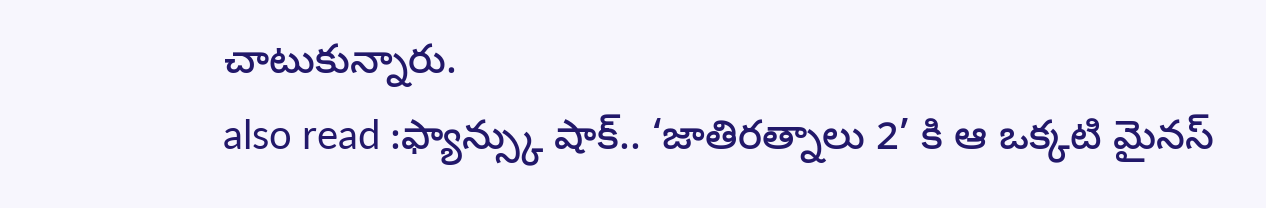చాటుకున్నారు.
also read :ఫ్యాన్స్కు షాక్.. ‘జాతిరత్నాలు 2’ కి ఆ ఒక్కటి మైనస్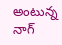అంటున్న నాగ్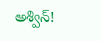అశ్విన్!